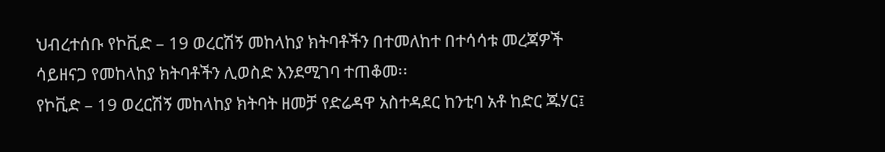ህብረተሰቡ የኮቪድ – 19 ወረርሽኝ መከላከያ ክትባቶችን በተመለከተ በተሳሳቱ መረጃዎች ሳይዘናጋ የመከላከያ ክትባቶችን ሊወስድ እንደሚገባ ተጠቆመ፡፡
የኮቪድ – 19 ወረርሽኝ መከላከያ ክትባት ዘመቻ የድሬዳዋ አስተዳደር ከንቲባ አቶ ከድር ጁሃር፤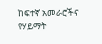ከፍተኛ አመራሮችና የሃይማት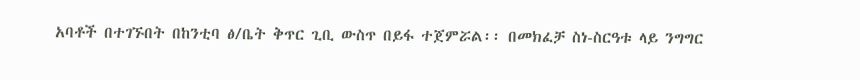አባቶች በተገኙበት በከንቲባ ፅ/ቤት ቅጥር ጊቢ ውስጥ በይፋ ተጀምሯል፡፡ በመክፈቻ ስነ-ስርዓቱ ላይ ንግግር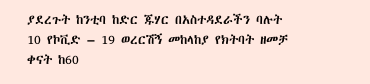ያደረጉት ከንቲባ ከድር ጁሃር በአስተዳደራችን ባሉት 10 የኮቪድ – 19 ወረርሽኝ መከላከያ የክትባት ዘመቻ ቀናት ከ60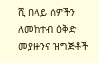ሺ በላይ ሰዎችን ለመከተብ ዕቅድ መያዙንና ዝግጅቶች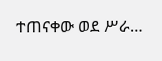ተጠናቀው ወደ ሥራ…